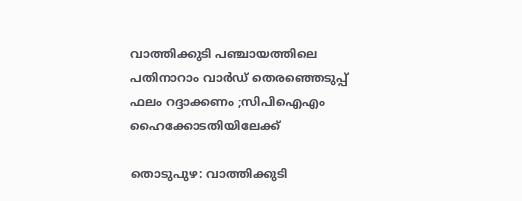വാത്തിക്കുടി പഞ്ചായത്തിലെ പതിനാറാം വാര്‍ഡ് തെരഞ്ഞെടുപ്പ് ഫലം റദ്ദാക്കണം ;സിപിഐഎം ഹൈക്കോടതിയിലേക്ക്

തൊടുപുഴ: വാത്തിക്കുടി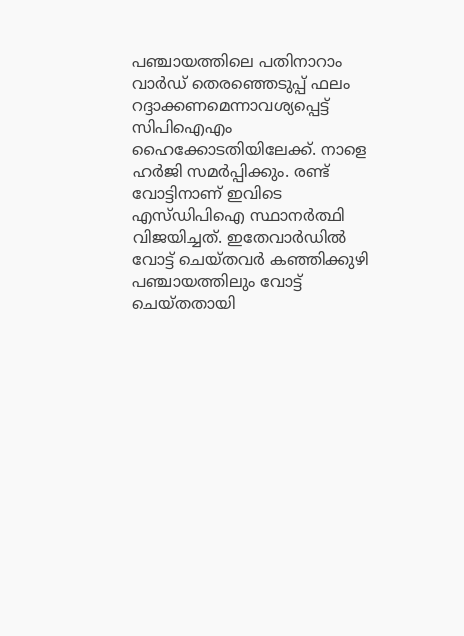പഞ്ചായത്തിലെ പതിനാറാം വാര്‍ഡ് തെരഞ്ഞെടുപ്പ് ഫലം റദ്ദാക്കണമെന്നാവശ്യപ്പെട്ട് സിപിഐഎം ഹൈക്കോടതിയിലേക്ക്. നാളെ ഹര്‍ജി സമര്‍പ്പിക്കും. രണ്ട് വോട്ടിനാണ് ഇവിടെ എസ്ഡിപിഐ സ്ഥാനര്‍ത്ഥി വിജയിച്ചത്. ഇതേവാര്‍ഡില്‍ വോട്ട് ചെയ്തവര്‍ കഞ്ഞിക്കുഴി പഞ്ചായത്തിലും വോട്ട് ചെയ്തതായി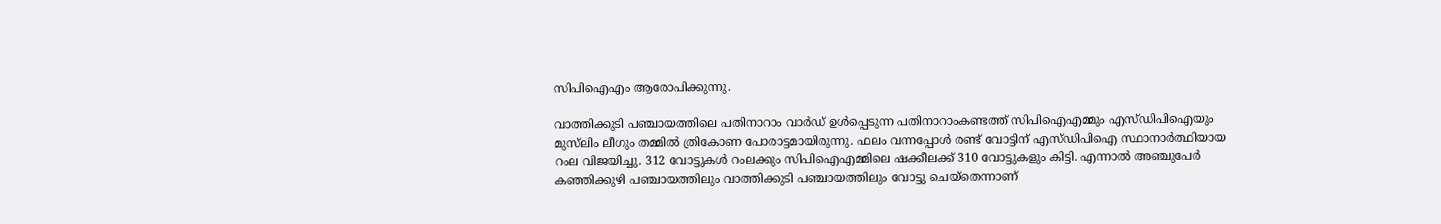സിപിഐഎം ആരോപിക്കുന്നു.

വാത്തിക്കുടി പഞ്ചായത്തിലെ പതിനാറാം വാര്‍ഡ് ഉള്‍പ്പെടുന്ന പതിനാറാംകണ്ടത്ത് സിപിഐഎമ്മും എസ്ഡിപിഐയും മുസ്‌ലിം ലീഗും തമ്മില്‍ ത്രികോണ പോരാട്ടമായിരുന്നു. ഫലം വന്നപ്പോള്‍ രണ്ട് വോട്ടിന് എസ്ഡിപിഐ സ്ഥാനാര്‍ത്ഥിയായ റംല വിജയിച്ചു. 312 വോട്ടുകള്‍ റംലക്കും സിപിഐഎമ്മിലെ ഷക്കീലക്ക് 310 വോട്ടുകളും കിട്ടി. എന്നാല്‍ അഞ്ചുപേര്‍ കഞ്ഞിക്കുഴി പഞ്ചായത്തിലും വാത്തിക്കുടി പഞ്ചായത്തിലും വോട്ടു ചെയ്‌തെന്നാണ്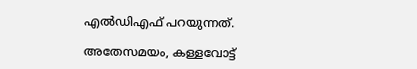എല്‍ഡിഎഫ് പറയുന്നത്.

അതേസമയം, കള്ളവോട്ട്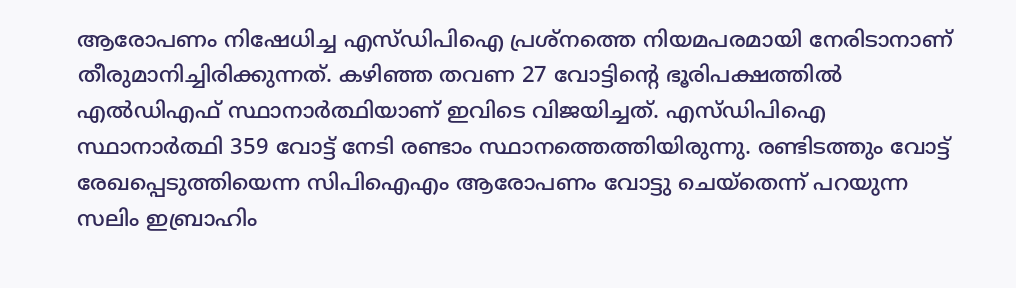ആരോപണം നിഷേധിച്ച എസ്ഡിപിഐ പ്രശ്‌നത്തെ നിയമപരമായി നേരിടാനാണ് തീരുമാനിച്ചിരിക്കുന്നത്. കഴിഞ്ഞ തവണ 27 വോട്ടിന്റെ ഭൂരിപക്ഷത്തില്‍ എല്‍ഡിഎഫ് സ്ഥാനാര്‍ത്ഥിയാണ് ഇവിടെ വിജയിച്ചത്. എസ്ഡിപിഐ സ്ഥാനാര്‍ത്ഥി 359 വോട്ട് നേടി രണ്ടാം സ്ഥാനത്തെത്തിയിരുന്നു. രണ്ടിടത്തും വോട്ട് രേഖപ്പെടുത്തിയെന്ന സിപിഐഎം ആരോപണം വോട്ടു ചെയ്‌തെന്ന് പറയുന്ന സലിം ഇബ്രാഹിം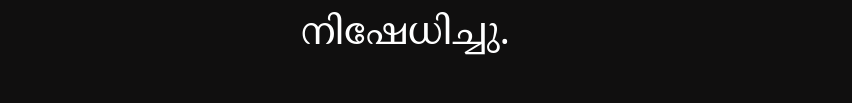നിഷേധിച്ചു.